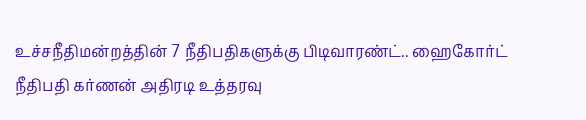உச்சநீதிமன்றத்தின் 7 நீதிபதிகளுக்கு பிடிவாரண்ட்.. ஹைகோர்ட் நீதிபதி கர்ணன் அதிரடி உத்தரவு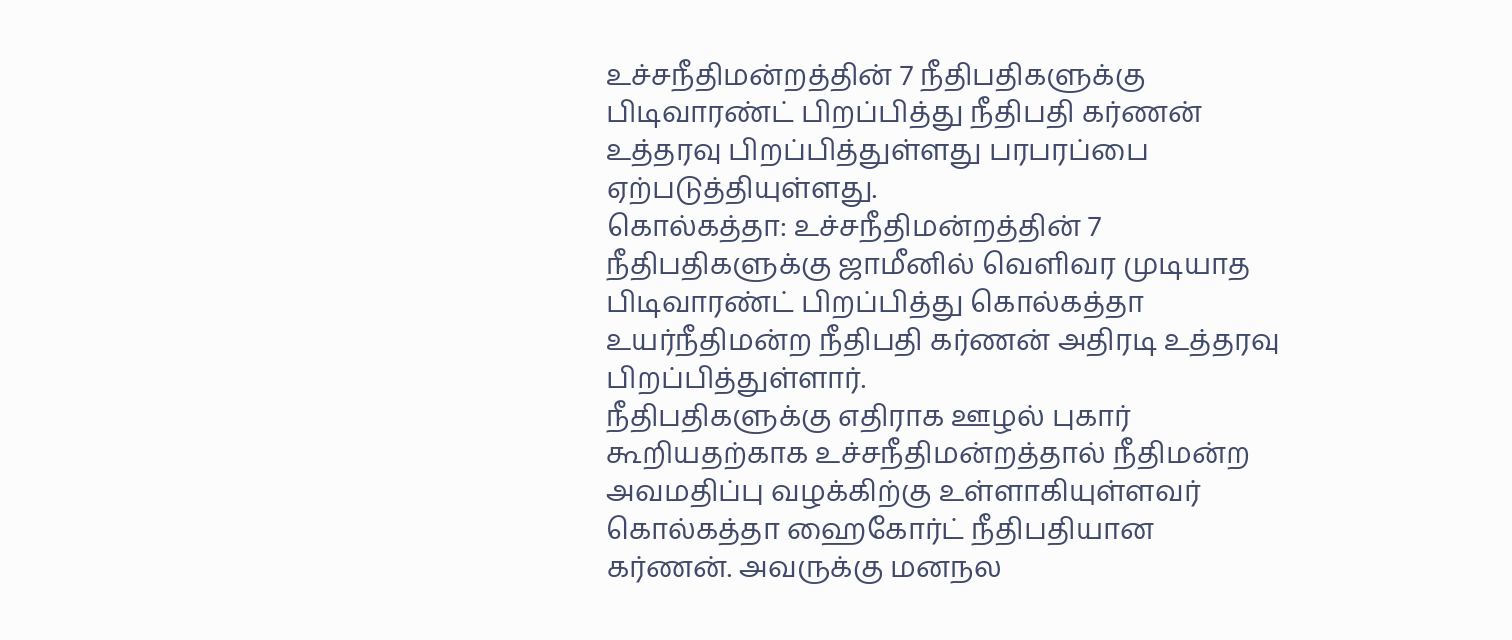உச்சநீதிமன்றத்தின் 7 நீதிபதிகளுக்கு பிடிவாரண்ட் பிறப்பித்து நீதிபதி கர்ணன் உத்தரவு பிறப்பித்துள்ளது பரபரப்பை ஏற்படுத்தியுள்ளது.
கொல்கத்தா: உச்சநீதிமன்றத்தின் 7 நீதிபதிகளுக்கு ஜாமீனில் வெளிவர முடியாத பிடிவாரண்ட் பிறப்பித்து கொல்கத்தா உயர்நீதிமன்ற நீதிபதி கர்ணன் அதிரடி உத்தரவு பிறப்பித்துள்ளார்.
நீதிபதிகளுக்கு எதிராக ஊழல் புகார் கூறியதற்காக உச்சநீதிமன்றத்தால் நீதிமன்ற அவமதிப்பு வழக்கிற்கு உள்ளாகியுள்ளவர் கொல்கத்தா ஹைகோர்ட் நீதிபதியான கர்ணன். அவருக்கு மனநல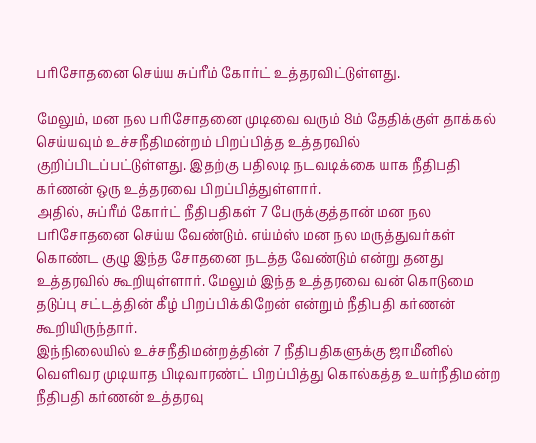பரிசோதனை செய்ய சுப்ரீம் கோர்ட் உத்தரவிட்டுள்ளது.

மேலும், மன நல பரிசோதனை முடிவை வரும் 8ம் தேதிக்குள் தாக்கல் செய்யவும் உச்சநீதிமன்றம் பிறப்பித்த உத்தரவில் குறிப்பிடப்பட்டுள்ளது. இதற்கு பதிலடி நடவடிக்கை யாக நீதிபதி கர்ணன் ஒரு உத்தரவை பிறப்பித்துள்ளார்.
அதில், சுப்ரீம் கோர்ட் நீதிபதிகள் 7 பேருக்குத்தான் மன நல பரிசோதனை செய்ய வேண்டும். எய்ம்ஸ் மன நல மருத்துவர்கள் கொண்ட குழு இந்த சோதனை நடத்த வேண்டும் என்று தனது உத்தரவில் கூறியுள்ளார். மேலும் இந்த உத்தரவை வன் கொடுமை தடுப்பு சட்டத்தின் கீழ் பிறப்பிக்கிறேன் என்றும் நீதிபதி கர்ணன் கூறியிருந்தார்.
இந்நிலையில் உச்சநீதிமன்றத்தின் 7 நீதிபதிகளுக்கு ஜாமீனில் வெளிவர முடியாத பிடிவாரண்ட் பிறப்பித்து கொல்கத்த உயர்நீதிமன்ற நீதிபதி கர்ணன் உத்தரவு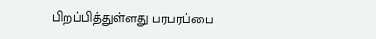பிறப்பித்துள்ளது பரபரப்பை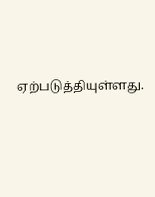ஏற்படுத்தியுள்ளது.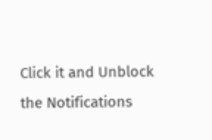Click it and Unblock the Notifications